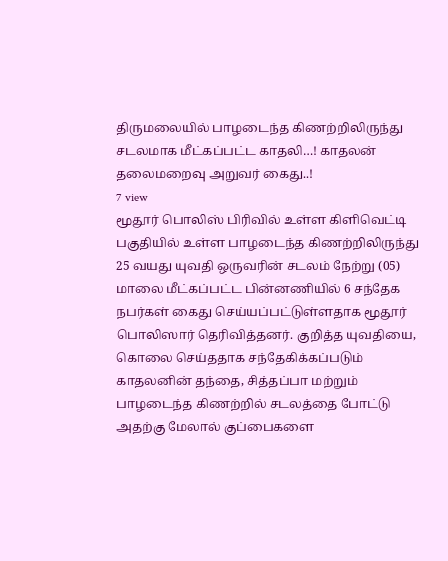திருமலையில் பாழடைந்த கிணற்றிலிருந்து சடலமாக மீட்கப்பட்ட காதலி…! காதலன் தலைமறைவு அறுவர் கைது..!
7 view
மூதூர் பொலிஸ் பிரிவில் உள்ள கிளிவெட்டி பகுதியில் உள்ள பாழடைந்த கிணற்றிலிருந்து 25 வயது யுவதி ஒருவரின் சடலம் நேற்று (05) மாலை மீட்கப்பட்ட பின்னணியில் 6 சந்தேக நபர்கள் கைது செய்யப்பட்டுள்ளதாக மூதூர் பொலிஸார் தெரிவித்தனர். குறித்த யுவதியை, கொலை செய்ததாக சந்தேகிக்கப்படும் காதலனின் தந்தை, சித்தப்பா மற்றும் பாழடைந்த கிணற்றில் சடலத்தை போட்டு அதற்கு மேலால் குப்பைகளை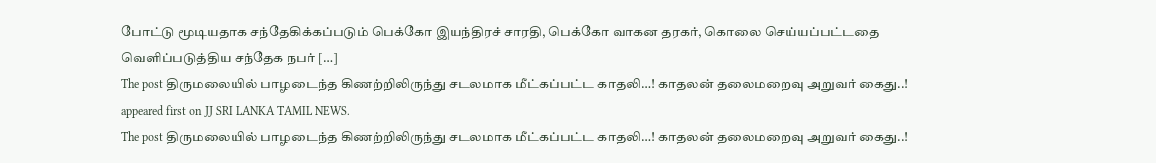போட்டு மூடியதாக சந்தேகிக்கப்படும் பெக்கோ இயந்திரச் சாரதி, பெக்கோ வாகன தரகர், கொலை செய்யப்பட்டதை வெளிப்படுத்திய சந்தேக நபர் […]
The post திருமலையில் பாழடைந்த கிணற்றிலிருந்து சடலமாக மீட்கப்பட்ட காதலி…! காதலன் தலைமறைவு அறுவர் கைது..! appeared first on JJ SRI LANKA TAMIL NEWS.
The post திருமலையில் பாழடைந்த கிணற்றிலிருந்து சடலமாக மீட்கப்பட்ட காதலி…! காதலன் தலைமறைவு அறுவர் கைது..!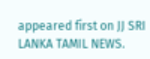appeared first on JJ SRI LANKA TAMIL NEWS.